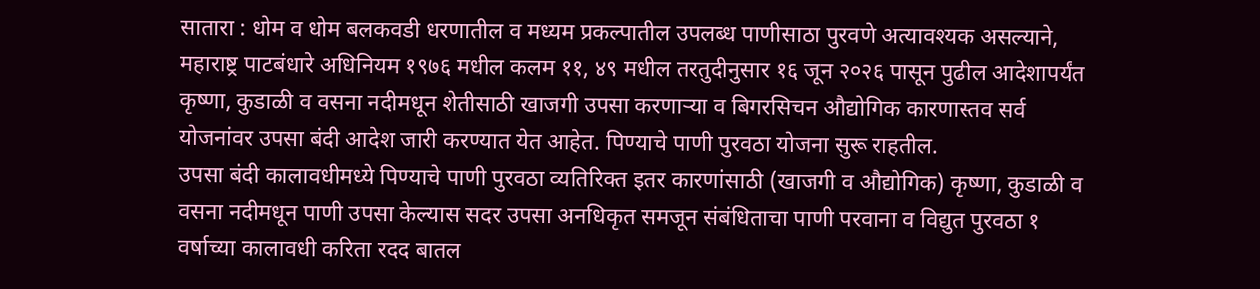सातारा : धोम व धोम बलकवडी धरणातील व मध्यम प्रकल्पातील उपलब्ध पाणीसाठा पुरवणे अत्यावश्यक असल्याने, महाराष्ट्र पाटबंधारे अधिनियम १९७६ मधील कलम ११, ४९ मधील तरतुदीनुसार १६ जून २०२६ पासून पुढील आदेशापर्यंत कृष्णा, कुडाळी व वसना नदीमधून शेतीसाठी खाजगी उपसा करणाऱ्या व बिगरसिचन औद्योगिक कारणास्तव सर्व योजनांवर उपसा बंदी आदेश जारी करण्यात येत आहेत. पिण्याचे पाणी पुरवठा योजना सुरू राहतील.
उपसा बंदी कालावधीमध्ये पिण्याचे पाणी पुरवठा व्यतिरिक्त इतर कारणांसाठी (खाजगी व औद्योगिक) कृष्णा, कुडाळी व वसना नदीमधून पाणी उपसा केल्यास सदर उपसा अनधिकृत समजून संबंधिताचा पाणी परवाना व विद्युत पुरवठा १ वर्षाच्या कालावधी करिता रदद बातल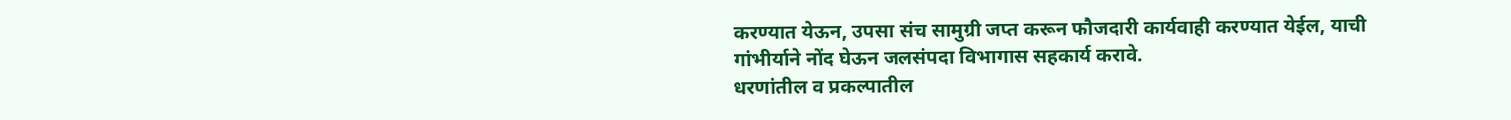करण्यात येऊन, उपसा संच सामुग्री जप्त करून फौजदारी कार्यवाही करण्यात येईल, याची गांभीर्याने नोंद घेऊन जलसंपदा विभागास सहकार्य करावे.
धरणांतील व प्रकल्पातील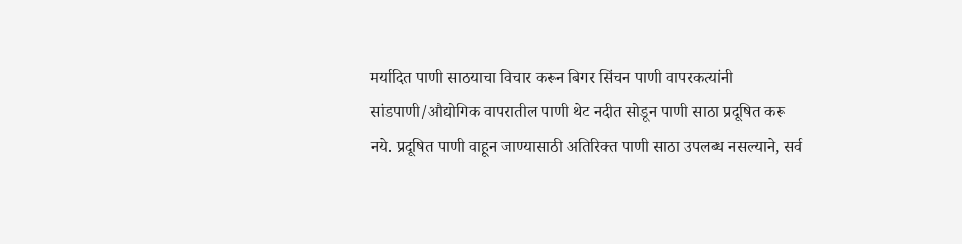मर्यादित पाणी साठयाचा विचार करून बिगर सिंचन पाणी वापरकत्यांनी सांडपाणी/औद्योगिक वापरातील पाणी थेट नदीत सोडून पाणी साठा प्रदूषित करू नये. प्रदूषित पाणी वाहून जाण्यासाठी अतिरिक्त पाणी साठा उपलब्ध नसल्याने, सर्व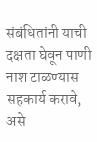संबंधितांनी याची दक्षता घेवून पाणी नाश टाळण्यास सहकार्य करावे, असे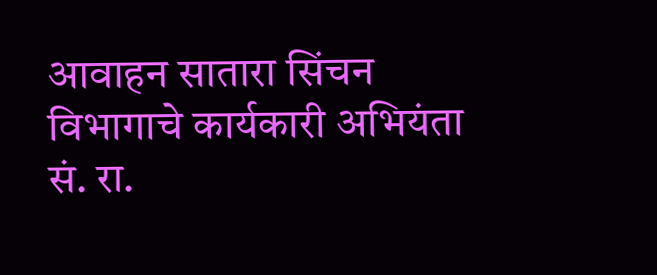आवाहन सातारा सिंचन विभागाचे कार्यकारी अभियंता सं. रा.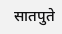सातपुते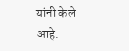यांनी केले आहे.